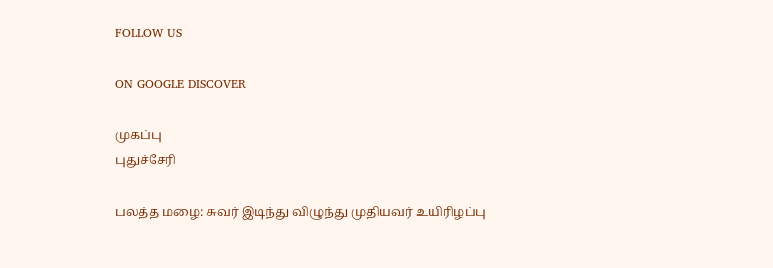FOLLOW US

ON GOOGLE DISCOVER

முகப்பு
புதுச்சேரி

பலத்த மழை: சுவர் இடிந்து விழுந்து முதியவர் உயிரிழப்பு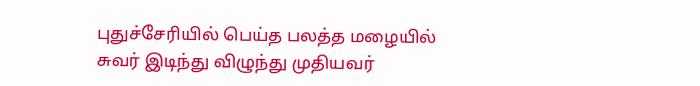புதுச்சேரியில் பெய்த பலத்த மழையில் சுவர் இடிந்து விழுந்து முதியவர்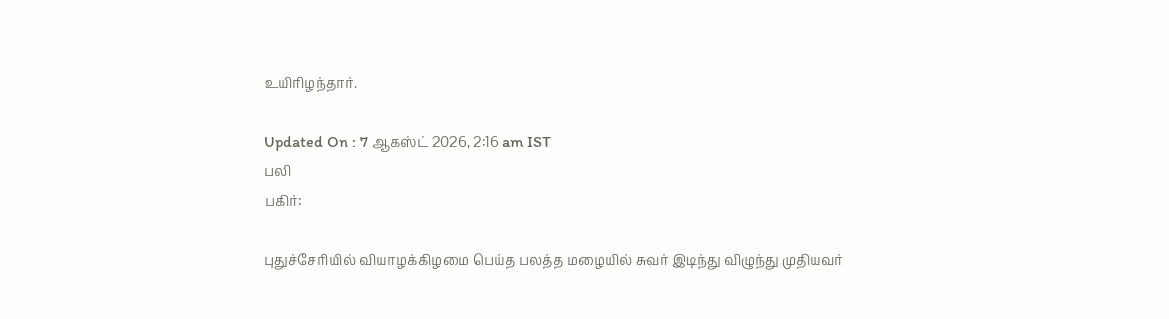உயிரிழந்தார்.

Updated On : 7 ஆகஸ்ட் 2026, 2:16 am IST
பலி
பகிர்:

புதுச்சேரியில் வியாழக்கிழமை பெய்த பலத்த மழையில் சுவர் இடிந்து விழுந்து முதியவர்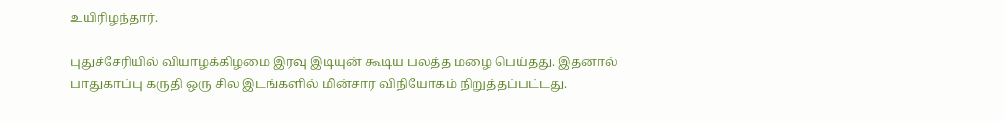உயிரிழந்தார்.

புதுச்சேரியில் வியாழக்கிழமை இரவு இடியுன் கூடிய பலத்த மழை பெய்தது. இதனால் பாதுகாப்பு கருதி ஒரு சில இடங்களில் மின்சார விநியோகம் நிறுத்தப்பட்டது.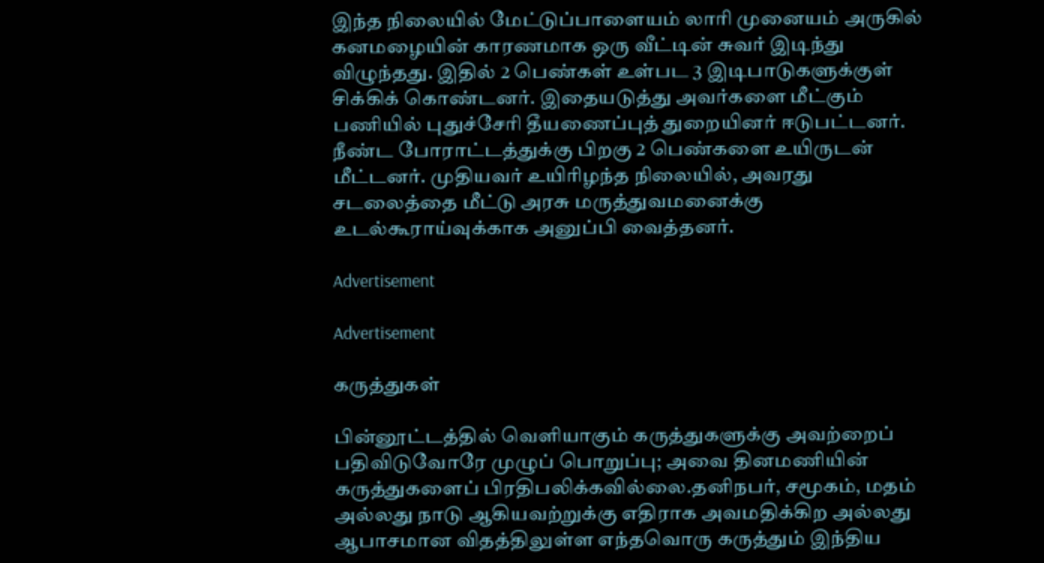இந்த நிலையில் மேட்டுப்பாளையம் லாரி முனையம் அருகில் கனமழையின் காரணமாக ஒரு வீட்டின் சுவர் இடிந்து விழுந்தது. இதில் 2 பெண்கள் உள்பட 3 இடிபாடுகளுக்குள் சிக்கிக் கொண்டனர். இதையடுத்து அவர்களை மீட்கும் பணியில் புதுச்சேரி தீயணைப்புத் துறையினர் ஈடுபட்டனர். நீண்ட போராட்டத்துக்கு பிறகு 2 பெண்களை உயிருடன் மீட்டனர். முதியவர் உயிரிழந்த நிலையில், அவரது சடலைத்தை மீட்டு அரசு மருத்துவமனைக்கு உடல்கூராய்வுக்காக அனுப்பி வைத்தனர்.

Advertisement

Advertisement

கருத்துகள்

பின்னூட்டத்தில் வெளியாகும் கருத்துகளுக்கு அவற்றைப் பதிவிடுவோரே முழுப் பொறுப்பு; அவை தினமணியின் கருத்துகளைப் பிரதிபலிக்கவில்லை.தனிநபர், சமூகம், மதம் அல்லது நாடு ஆகியவற்றுக்கு எதிராக அவமதிக்கிற அல்லது ஆபாசமான விதத்திலுள்ள எந்தவொரு கருத்தும் இந்திய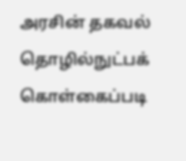அரசின் தகவல் தொழில்நுட்பக் கொள்கைப்படி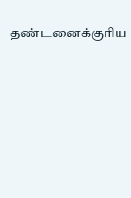தண்டனைக்குரிய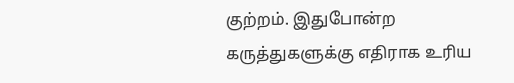குற்றம். இதுபோன்ற கருத்துகளுக்கு எதிராக உரிய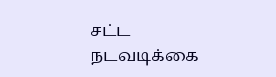சட்ட நடவடிக்கை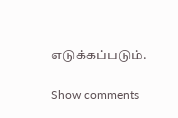எடுக்கப்படும்.

Show comments